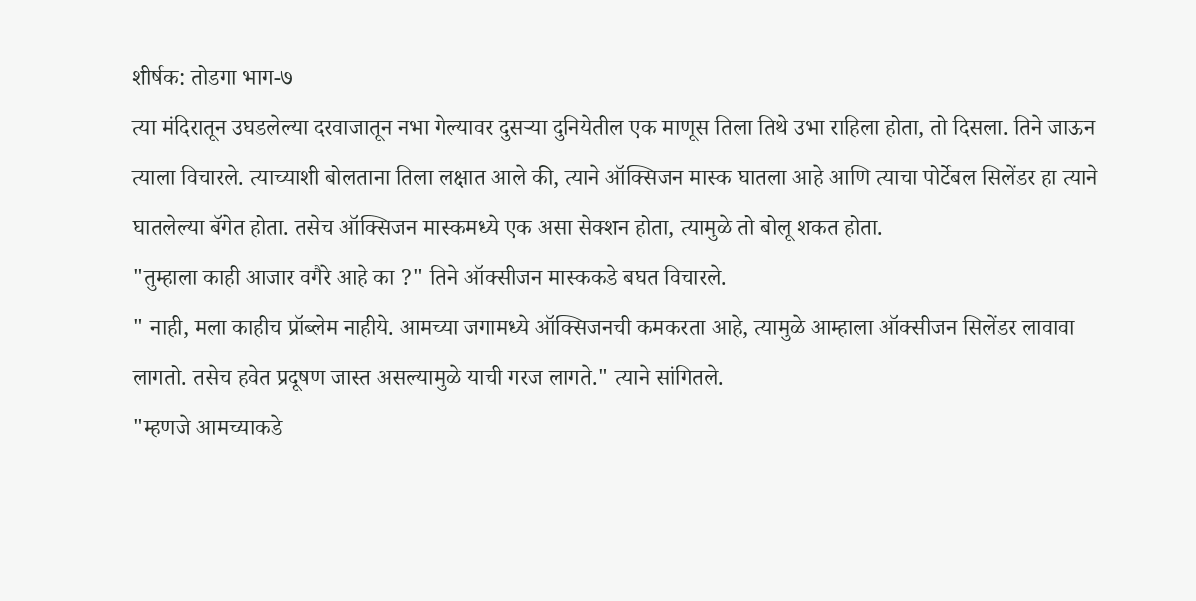शीर्षक: तोडगा भाग-७
त्या मंदिरातून उघडलेल्या दरवाजातून नभा गेल्यावर दुसऱ्या दुनियेतील एक माणूस तिला तिथे उभा राहिला होता, तो दिसला. तिने जाऊन त्याला विचारले. त्याच्याशी बोलताना तिला लक्षात आले की, त्याने ऑक्सिजन मास्क घातला आहे आणि त्याचा पोर्टेबल सिलेंडर हा त्याने घातलेल्या बॅगेत होता. तसेच ऑक्सिजन मास्कमध्ये एक असा सेक्शन होता, त्यामुळे तो बोलू शकत होता.
"तुम्हाला काही आजार वगैरे आहे का ?" तिने ऑक्सीजन मास्ककडे बघत विचारले.
" नाही, मला काहीच प्रॉब्लेम नाहीये. आमच्या जगामध्ये ऑक्सिजनची कमकरता आहे, त्यामुळे आम्हाला ऑक्सीजन सिलेंडर लावावा लागतो. तसेच हवेत प्रदूषण जास्त असल्यामुळे याची गरज लागते." त्याने सांगितले.
"म्हणजे आमच्याकडे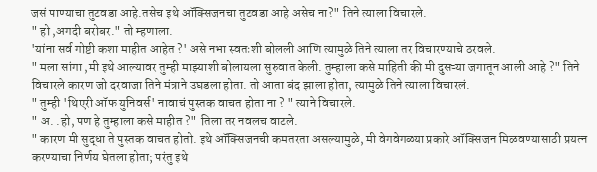जसं पाण्याचा तुटवडा आहे.तसेच इथे ऑक्सिजनचा तुटवडा आहे असेच ना?" तिने त्याला विचारले.
" हो ,अगदी बरोबर." तो म्हणाला.
'यांना सर्व गोष्टी कशा माहीत आहेत ?' असे नभा स्वतःशी बोलली आणि त्यामुळे तिने त्याला तर विचारण्याचे ठरवले.
" मला सांगा ,मी इथे आल्यावर तुम्ही माझ्याशी बोलायला सुरुवात केली. तुम्हाला कसे माहिती की मी दुसऱ्या जगातून आली आहे ?" तिने विचारले कारण जो दरवाजा तिने मंत्राने उघडला होता. तो आता बंद झाला होता, त्यामुळे तिने त्याला विचारलं.
" तुम्ही 'थिएरी ऑफ युनिवर्स' नावाचं पुस्तक वाचत होता ना ? " त्याने विचारले.
" अ. .हो, पण हे तुम्हाला कसे माहीत ?" तिला तर नवलच वाटले.
" कारण मी सुद्धा ते पुस्तक वाचत होतो. इथे ऑक्सिजनची कमतरता असल्यामुळे, मी वेगवेगळ्या प्रकारे ऑक्सिजन मिळवण्यासाठी प्रयत्न करण्याचा निर्णय घेतला होता; परंतु इथे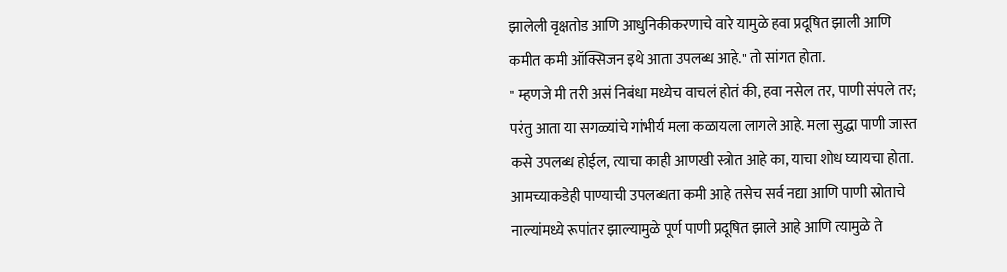झालेली वृक्षतोड आणि आधुनिकीकरणाचे वारे यामुळे हवा प्रदूषित झाली आणि कमीत कमी ऑक्सिजन इथे आता उपलब्ध आहे." तो सांगत होता.
" म्हणजे मी तरी असं निबंधा मध्येच वाचलं होतं की, हवा नसेल तर, पाणी संपले तर; परंतु आता या सगळ्यांचे गांभीर्य मला कळायला लागले आहे. मला सुद्धा पाणी जास्त कसे उपलब्ध होईल, त्याचा काही आणखी स्त्रोत आहे का, याचा शोध घ्यायचा होता. आमच्याकडेही पाण्याची उपलब्धता कमी आहे तसेच सर्व नद्या आणि पाणी स्रोताचे नाल्यांमध्ये रूपांतर झाल्यामुळे पूर्ण पाणी प्रदूषित झाले आहे आणि त्यामुळे ते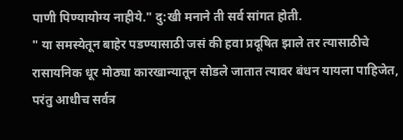पाणी पिण्यायोग्य नाहीये." दु:खी मनाने ती सर्व सांगत होती.
" या समस्येतून बाहेर पडण्यासाठी जसं की हवा प्रदूषित झाले तर त्यासाठीचे रासायनिक धूर मोठ्या कारखान्यातून सोडले जातात त्यावर बंधन यायला पाहिजेत, परंतु आधीच सर्वत्र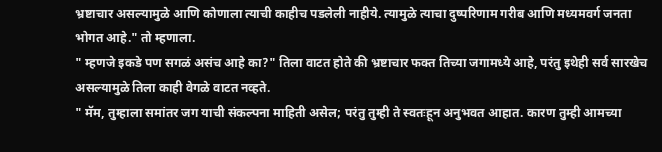भ्रष्टाचार असल्यामुळे आणि कोणाला त्याची काहीच पडलेली नाहीये. त्यामुळे त्याचा दुष्परिणाम गरीब आणि मध्यमवर्ग जनता भोगत आहे." तो म्हणाला.
" म्हणजे इकडे पण सगळं असंच आहे का?" तिला वाटत होते की भ्रष्टाचार फक्त तिच्या जगामध्ये आहे, परंतु इथेही सर्व सारखेच असल्यामुळे तिला काही वेगळे वाटत नव्हते.
" मॅम, तुम्हाला समांतर जग याची संकल्पना माहिती असेल; परंतु तुम्ही ते स्वतःहून अनुभवत आहात. कारण तुम्ही आमच्या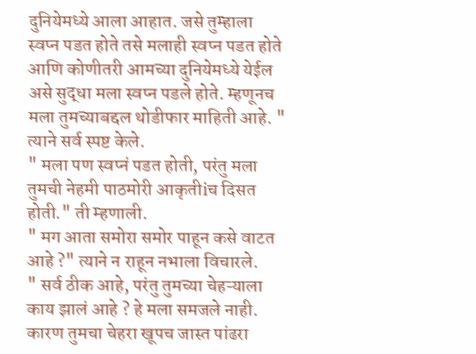दुनियेमध्ये आला आहात. जसे तुम्हाला स्वप्न पडत होते तसे मलाही स्वप्न पडत होते आणि कोणीतरी आमच्या दुनियेमध्ये येईल असे सुद्धा मला स्वप्न पडले होते. म्हणूनच मला तुमच्याबद्दल थोडीफार माहिती आहे. " त्याने सर्व स्पष्ट केले.
" मला पण स्वप्नं पडत होती, परंतु मला तुमची नेहमी पाठमोरी आकृतीiच दिसत होती." ती म्हणाली.
" मग आता समोरा समोर पाहून कसे वाटत आहे ?" त्याने न राहून नभाला विचारले.
" सर्व ठीक आहे, परंतु तुमच्या चेहऱ्याला काय झालं आहे ? हे मला समजले नाही. कारण तुमचा चेहरा खूपच जास्त पांढरा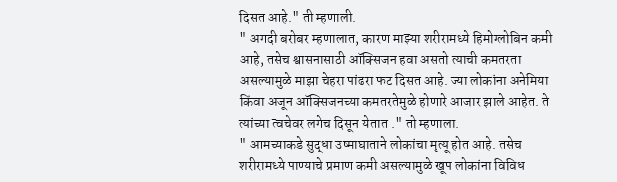दिसत आहे." ती म्हणाली.
" अगदी बरोबर म्हणालात, कारण माझ्या शरीरामध्ये हिमोग्लोबिन कमी आहे, तसेच श्वासनासाठी ऑक्सिजन हवा असतो त्याची कमतरता असल्यामुळे माझा चेहरा पांढरा फट दिसत आहे. ज्या लोकांना अनेमिया किंवा अजून ऑक्सिजनच्या कमतरतेमुळे होणारे आजार झाले आहेत. ते त्यांच्या त्वचेवर लगेच दिसून येतात ." तो म्हणाला.
" आमच्याकडे सुद्धा उष्माघाताने लोकांचा मृत्यू होत आहे. तसेच शरीरामध्ये पाण्याचे प्रमाण कमी असल्यामुळे खूप लोकांना विविध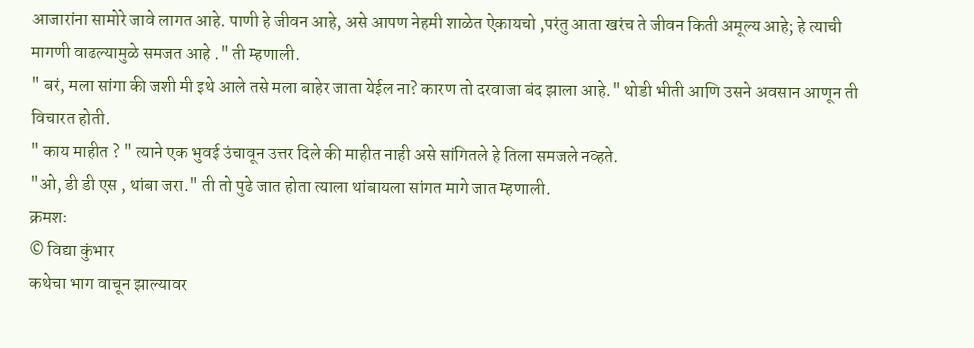आजारांना सामोरे जावे लागत आहे. पाणी हे जीवन आहे, असे आपण नेहमी शाळेत ऐकायचो ,परंतु आता खरंच ते जीवन किती अमूल्य आहे; हे त्याची मागणी वाढल्यामुळे समजत आहे ." ती म्हणाली.
" बरं, मला सांगा की जशी मी इथे आले तसे मला बाहेर जाता येईल ना? कारण तो दरवाजा बंद झाला आहे." थोडी भीती आणि उसने अवसान आणून ती विचारत होती.
" काय माहीत ? " त्याने एक भुवई उंचावून उत्तर दिले की माहीत नाही असे सांगितले हे तिला समजले नव्हते.
"ओ, डी डी एस , थांबा जरा." ती तो पुढे जात होता त्याला थांबायला सांगत मागे जात म्हणाली.
क्रमशः
© विद्या कुंभार
कथेचा भाग वाचून झाल्यावर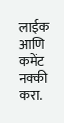लाईक आणि कमेंट नक्की करा.